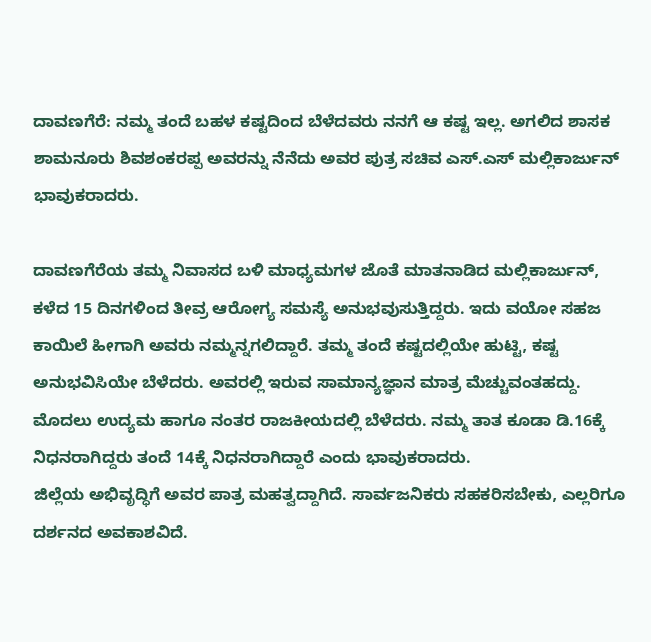ದಾವಣಗೆರೆ: ನಮ್ಮ ತಂದೆ ಬಹಳ ಕಷ್ಟದಿಂದ ಬೆಳೆದವರು ನನಗೆ ಆ ಕಷ್ಟ ಇಲ್ಲ. ಅಗಲಿದ ಶಾಸಕ ಶಾಮನೂರು ಶಿವಶಂಕರಪ್ಪ ಅವರನ್ನು ನೆನೆದು ಅವರ ಪುತ್ರ ಸಚಿವ ಎಸ್.ಎಸ್ ಮಲ್ಲಿಕಾರ್ಜುನ್ ಭಾವುಕರಾದರು.

ದಾವಣಗೆರೆಯ ತಮ್ಮ ನಿವಾಸದ ಬಳಿ ಮಾಧ್ಯಮಗಳ ಜೊತೆ ಮಾತನಾಡಿದ ಮಲ್ಲಿಕಾರ್ಜುನ್, ಕಳೆದ 15 ದಿನಗಳಿಂದ ತೀವ್ರ ಆರೋಗ್ಯ ಸಮಸ್ಯೆ ಅನುಭವುಸುತ್ತಿದ್ದರು. ಇದು ವಯೋ ಸಹಜ ಕಾಯಿಲೆ ಹೀಗಾಗಿ ಅವರು ನಮ್ಮನ್ನಗಲಿದ್ದಾರೆ. ತಮ್ಮ ತಂದೆ ಕಷ್ಟದಲ್ಲಿಯೇ ಹುಟ್ಟಿ, ಕಷ್ಟ ಅನುಭವಿಸಿಯೇ ಬೆಳೆದರು. ಅವರಲ್ಲಿ ಇರುವ ಸಾಮಾನ್ಯಜ್ಞಾನ ಮಾತ್ರ ಮೆಚ್ಚುವಂತಹದ್ದು. ಮೊದಲು ಉದ್ಯಮ ಹಾಗೂ ನಂತರ ರಾಜಕೀಯದಲ್ಲಿ ಬೆಳೆದರು. ನಮ್ಮ ತಾತ ಕೂಡಾ ಡಿ.16ಕ್ಕೆ ನಿಧನರಾಗಿದ್ದರು ತಂದೆ 14ಕ್ಕೆ ನಿಧನರಾಗಿದ್ದಾರೆ ಎಂದು ಭಾವುಕರಾದರು.
ಜಿಲ್ಲೆಯ ಅಭಿವೃದ್ಧಿಗೆ ಅವರ ಪಾತ್ರ ಮಹತ್ವದ್ದಾಗಿದೆ. ಸಾರ್ವಜನಿಕರು ಸಹಕರಿಸಬೇಕು, ಎಲ್ಲರಿಗೂ ದರ್ಶನದ ಅವಕಾಶವಿದೆ.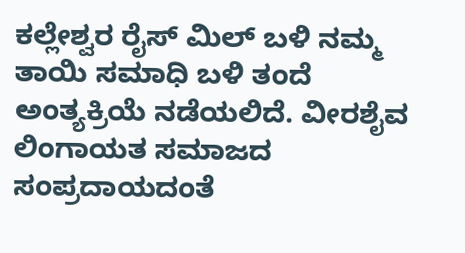ಕಲ್ಲೇಶ್ವರ ರೈಸ್ ಮಿಲ್ ಬಳಿ ನಮ್ಮ ತಾಯಿ ಸಮಾಧಿ ಬಳಿ ತಂದೆ ಅಂತ್ಯಕ್ರಿಯೆ ನಡೆಯಲಿದೆ. ವೀರಶೈವ ಲಿಂಗಾಯತ ಸಮಾಜದ ಸಂಪ್ರದಾಯದಂತೆ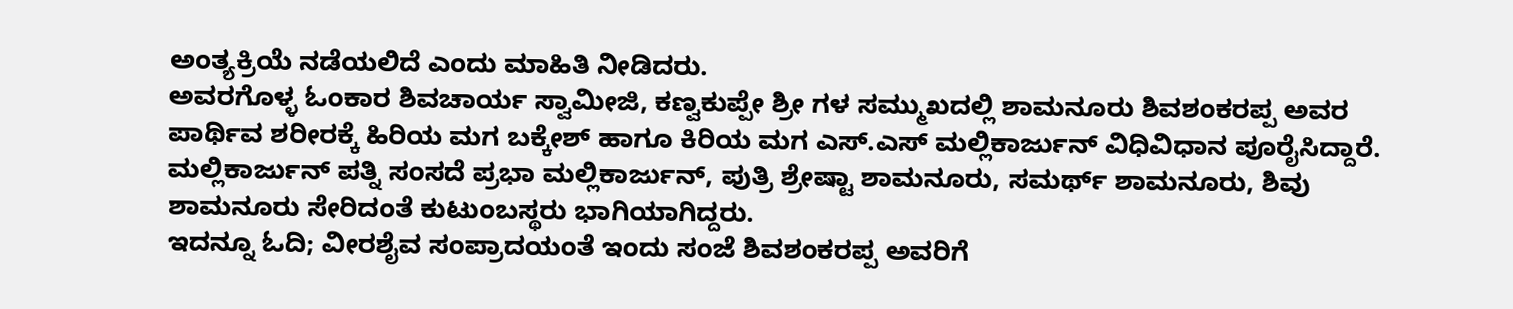ಅಂತ್ಯಕ್ರಿಯೆ ನಡೆಯಲಿದೆ ಎಂದು ಮಾಹಿತಿ ನೀಡಿದರು.
ಅವರಗೊಳ್ಳ ಓಂಕಾರ ಶಿವಚಾರ್ಯ ಸ್ವಾಮೀಜಿ, ಕಣ್ವಕುಪ್ಪೇ ಶ್ರೀ ಗಳ ಸಮ್ಮುಖದಲ್ಲಿ ಶಾಮನೂರು ಶಿವಶಂಕರಪ್ಪ ಅವರ ಪಾರ್ಥಿವ ಶರೀರಕ್ಕೆ ಹಿರಿಯ ಮಗ ಬಕ್ಕೇಶ್ ಹಾಗೂ ಕಿರಿಯ ಮಗ ಎಸ್.ಎಸ್ ಮಲ್ಲಿಕಾರ್ಜುನ್ ವಿಧಿವಿಧಾನ ಪೂರೈಸಿದ್ದಾರೆ. ಮಲ್ಲಿಕಾರ್ಜುನ್ ಪತ್ನಿ ಸಂಸದೆ ಪ್ರಭಾ ಮಲ್ಲಿಕಾರ್ಜುನ್, ಪುತ್ರಿ ಶ್ರೇಷ್ಟಾ ಶಾಮನೂರು, ಸಮರ್ಥ್ ಶಾಮನೂರು, ಶಿವು ಶಾಮನೂರು ಸೇರಿದಂತೆ ಕುಟುಂಬಸ್ಥರು ಭಾಗಿಯಾಗಿದ್ದರು.
ಇದನ್ನೂ ಓದಿ; ವೀರಶೈವ ಸಂಪ್ರಾದಯಂತೆ ಇಂದು ಸಂಜೆ ಶಿವಶಂಕರಪ್ಪ ಅವರಿಗೆ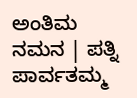ಅಂತಿಮ ನಮನ | ಪತ್ನಿ ಪಾರ್ವತಮ್ಮ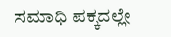ಸಮಾಧಿ ಪಕ್ಕದಲ್ಲೇ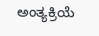ಅಂತ್ಯಕ್ರಿಯೆ